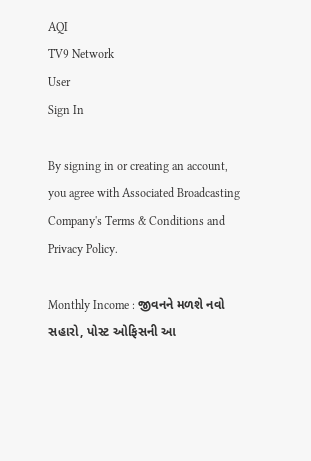AQI
TV9 Network
User
Sign In

By signing in or creating an account, you agree with Associated Broadcasting Company's Terms & Conditions and Privacy Policy.

Monthly Income : જીવનને મળશે નવો સહારો, પોસ્ટ ઓફિસની આ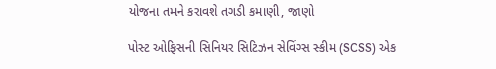યોજના તમને કરાવશે તગડી કમાણી, જાણો

પોસ્ટ ઓફિસની સિનિયર સિટિઝન સેવિંગ્સ સ્કીમ (SCSS) એક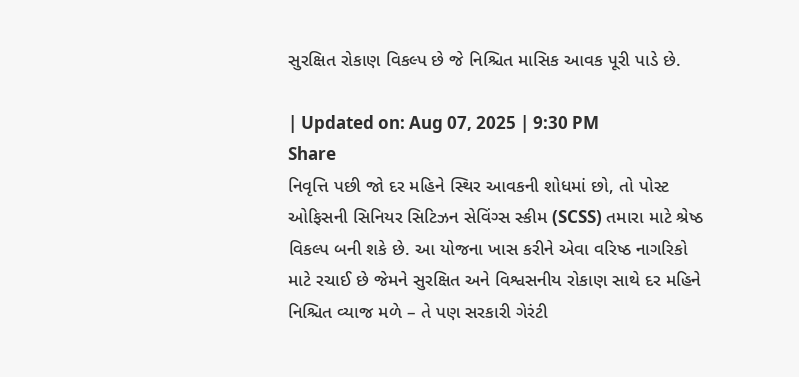સુરક્ષિત રોકાણ વિકલ્પ છે જે નિશ્ચિત માસિક આવક પૂરી પાડે છે.

| Updated on: Aug 07, 2025 | 9:30 PM
Share
નિવૃત્તિ પછી જો દર મહિને સ્થિર આવકની શોધમાં છો, તો પોસ્ટ ઓફિસની સિનિયર સિટિઝન સેવિંગ્સ સ્કીમ (SCSS) તમારા માટે શ્રેષ્ઠ વિકલ્પ બની શકે છે. આ યોજના ખાસ કરીને એવા વરિષ્ઠ નાગરિકો માટે રચાઈ છે જેમને સુરક્ષિત અને વિશ્વસનીય રોકાણ સાથે દર મહિને નિશ્ચિત વ્યાજ મળે – તે પણ સરકારી ગેરંટી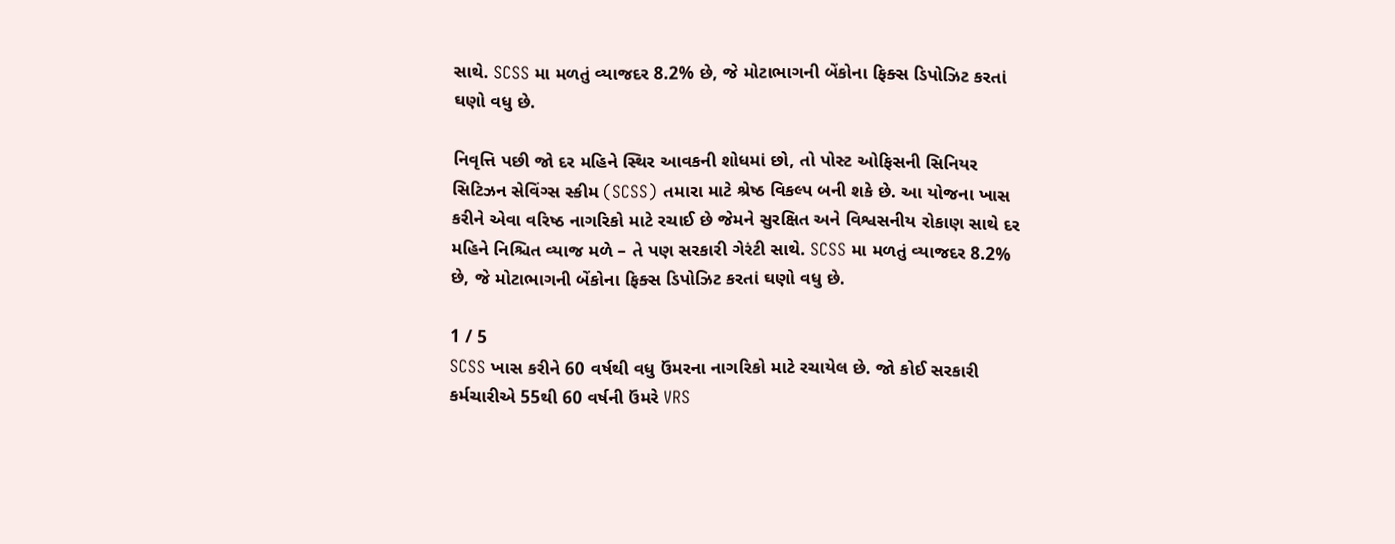સાથે. SCSS મા મળતું વ્યાજદર 8.2% છે, જે મોટાભાગની બેંકોના ફિક્સ ડિપોઝિટ કરતાં ઘણો વધુ છે.

નિવૃત્તિ પછી જો દર મહિને સ્થિર આવકની શોધમાં છો, તો પોસ્ટ ઓફિસની સિનિયર સિટિઝન સેવિંગ્સ સ્કીમ (SCSS) તમારા માટે શ્રેષ્ઠ વિકલ્પ બની શકે છે. આ યોજના ખાસ કરીને એવા વરિષ્ઠ નાગરિકો માટે રચાઈ છે જેમને સુરક્ષિત અને વિશ્વસનીય રોકાણ સાથે દર મહિને નિશ્ચિત વ્યાજ મળે – તે પણ સરકારી ગેરંટી સાથે. SCSS મા મળતું વ્યાજદર 8.2% છે, જે મોટાભાગની બેંકોના ફિક્સ ડિપોઝિટ કરતાં ઘણો વધુ છે.

1 / 5
SCSS ખાસ કરીને 60 વર્ષથી વધુ ઉંમરના નાગરિકો માટે રચાયેલ છે. જો કોઈ સરકારી કર્મચારીએ 55થી 60 વર્ષની ઉંમરે VRS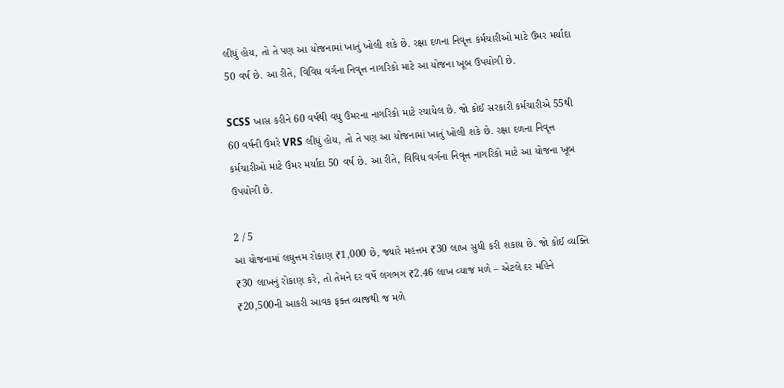લીધું હોય, તો તે પણ આ યોજનામાં ખાતું ખોલી શકે છે. રક્ષા દળના નિવૃત્ત કર્મચારીઓ માટે ઉંમર મર્યાદા 50 વર્ષ છે. આ રીતે, વિવિધ વર્ગના નિવૃત્ત નાગરિકો માટે આ યોજના ખૂબ ઉપયોગી છે.

SCSS ખાસ કરીને 60 વર્ષથી વધુ ઉંમરના નાગરિકો માટે રચાયેલ છે. જો કોઈ સરકારી કર્મચારીએ 55થી 60 વર્ષની ઉંમરે VRS લીધું હોય, તો તે પણ આ યોજનામાં ખાતું ખોલી શકે છે. રક્ષા દળના નિવૃત્ત કર્મચારીઓ માટે ઉંમર મર્યાદા 50 વર્ષ છે. આ રીતે, વિવિધ વર્ગના નિવૃત્ત નાગરિકો માટે આ યોજના ખૂબ ઉપયોગી છે.

2 / 5
આ યોજનામાં લઘુત્તમ રોકાણ ₹1,000 છે, જ્યારે મહત્તમ ₹30 લાખ સુધી કરી શકાય છે. જો કોઈ વ્યક્તિ ₹30 લાખનું રોકાણ કરે, તો તેમને દર વર્ષે લગભગ ₹2.46 લાખ વ્યાજ મળે – એટલે દર મહિને ₹20,500ની આકરી આવક ફક્ત વ્યાજથી જ મળે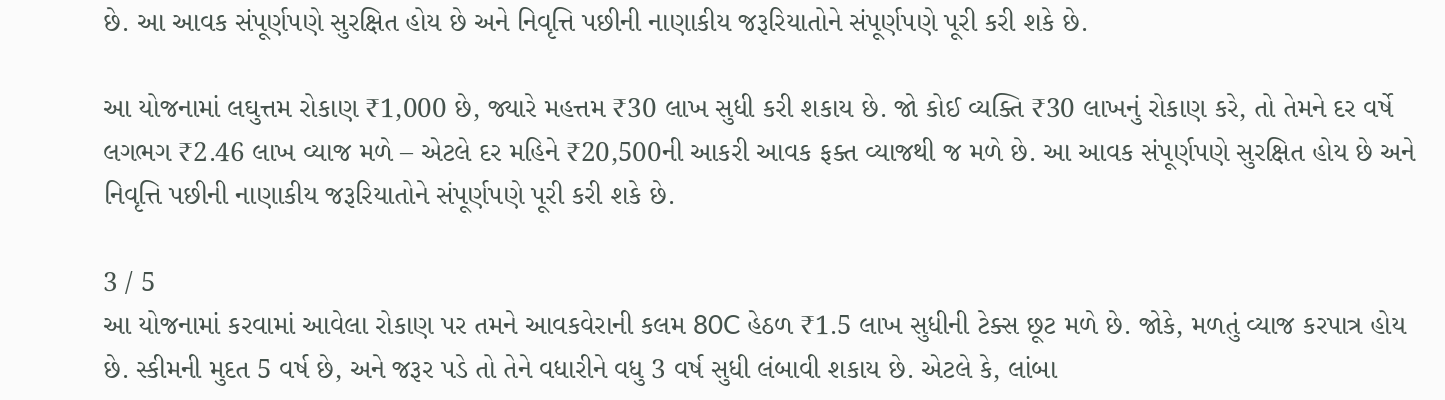છે. આ આવક સંપૂર્ણપણે સુરક્ષિત હોય છે અને નિવૃત્તિ પછીની નાણાકીય જરૂરિયાતોને સંપૂર્ણપણે પૂરી કરી શકે છે.

આ યોજનામાં લઘુત્તમ રોકાણ ₹1,000 છે, જ્યારે મહત્તમ ₹30 લાખ સુધી કરી શકાય છે. જો કોઈ વ્યક્તિ ₹30 લાખનું રોકાણ કરે, તો તેમને દર વર્ષે લગભગ ₹2.46 લાખ વ્યાજ મળે – એટલે દર મહિને ₹20,500ની આકરી આવક ફક્ત વ્યાજથી જ મળે છે. આ આવક સંપૂર્ણપણે સુરક્ષિત હોય છે અને નિવૃત્તિ પછીની નાણાકીય જરૂરિયાતોને સંપૂર્ણપણે પૂરી કરી શકે છે.

3 / 5
આ યોજનામાં કરવામાં આવેલા રોકાણ પર તમને આવકવેરાની કલમ 80C હેઠળ ₹1.5 લાખ સુધીની ટેક્સ છૂટ મળે છે. જોકે, મળતું વ્યાજ કરપાત્ર હોય છે. સ્કીમની મુદત 5 વર્ષ છે, અને જરૂર પડે તો તેને વધારીને વધુ 3 વર્ષ સુધી લંબાવી શકાય છે. એટલે કે, લાંબા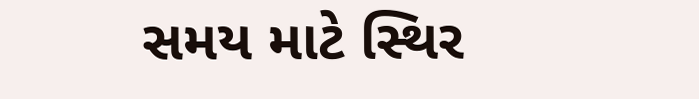સમય માટે સ્થિર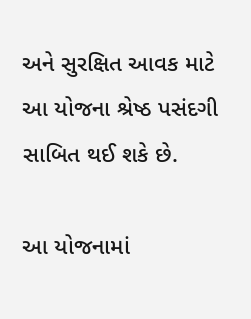અને સુરક્ષિત આવક માટે આ યોજના શ્રેષ્ઠ પસંદગી સાબિત થઈ શકે છે.

આ યોજનામાં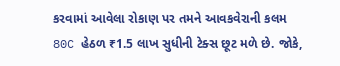કરવામાં આવેલા રોકાણ પર તમને આવકવેરાની કલમ 80C હેઠળ ₹1.5 લાખ સુધીની ટેક્સ છૂટ મળે છે. જોકે,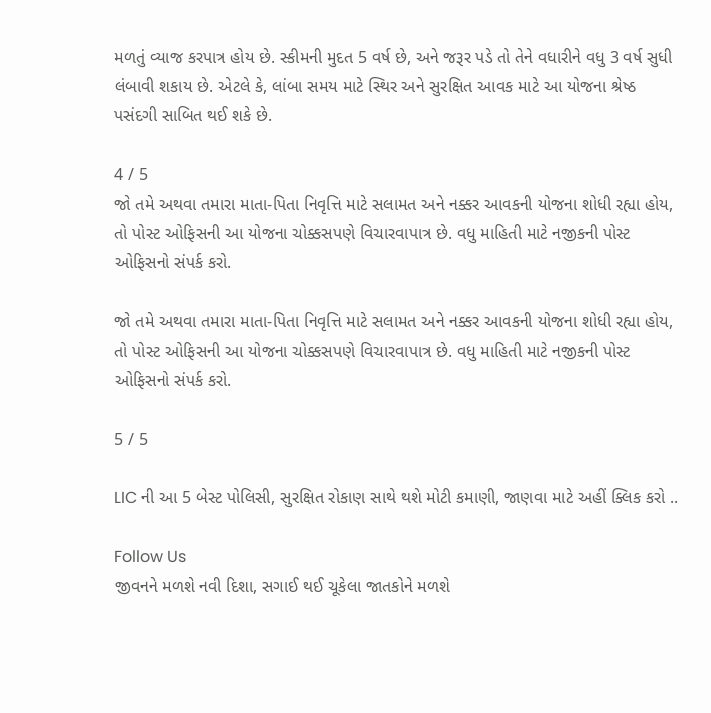મળતું વ્યાજ કરપાત્ર હોય છે. સ્કીમની મુદત 5 વર્ષ છે, અને જરૂર પડે તો તેને વધારીને વધુ 3 વર્ષ સુધી લંબાવી શકાય છે. એટલે કે, લાંબા સમય માટે સ્થિર અને સુરક્ષિત આવક માટે આ યોજના શ્રેષ્ઠ પસંદગી સાબિત થઈ શકે છે.

4 / 5
જો તમે અથવા તમારા માતા-પિતા નિવૃત્તિ માટે સલામત અને નક્કર આવકની યોજના શોધી રહ્યા હોય, તો પોસ્ટ ઓફિસની આ યોજના ચોક્કસપણે વિચારવાપાત્ર છે. વધુ માહિતી માટે નજીકની પોસ્ટ ઓફિસનો સંપર્ક કરો.

જો તમે અથવા તમારા માતા-પિતા નિવૃત્તિ માટે સલામત અને નક્કર આવકની યોજના શોધી રહ્યા હોય, તો પોસ્ટ ઓફિસની આ યોજના ચોક્કસપણે વિચારવાપાત્ર છે. વધુ માહિતી માટે નજીકની પોસ્ટ ઓફિસનો સંપર્ક કરો.

5 / 5

LIC ની આ 5 બેસ્ટ પોલિસી, સુરક્ષિત રોકાણ સાથે થશે મોટી કમાણી, જાણવા માટે અહીં ક્લિક કરો ..

Follow Us
જીવનને મળશે નવી દિશા, સગાઈ થઈ ચૂકેલા જાતકોને મળશે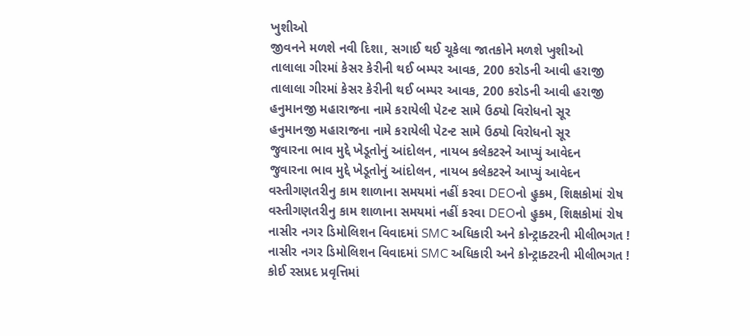ખુશીઓ
જીવનને મળશે નવી દિશા, સગાઈ થઈ ચૂકેલા જાતકોને મળશે ખુશીઓ
તાલાલા ગીરમાં કેસર કેરીની થઈ બમ્પર આવક, 200 કરોડની આવી હરાજી
તાલાલા ગીરમાં કેસર કેરીની થઈ બમ્પર આવક, 200 કરોડની આવી હરાજી
હનુમાનજી મહારાજના નામે કરાયેલી પેટન્ટ સામે ઉઠ્યો વિરોધનો સૂર
હનુમાનજી મહારાજના નામે કરાયેલી પેટન્ટ સામે ઉઠ્યો વિરોધનો સૂર
જુવારના ભાવ મુદ્દે ખેડૂતોનું આંદોલન, નાયબ કલેકટરને આપ્યું આવેદન
જુવારના ભાવ મુદ્દે ખેડૂતોનું આંદોલન, નાયબ કલેકટરને આપ્યું આવેદન
વસ્તીગણતરીનુ કામ શાળાના સમયમાં નહીં કરવા DEOનો હુકમ, શિક્ષકોમાં રોષ
વસ્તીગણતરીનુ કામ શાળાના સમયમાં નહીં કરવા DEOનો હુકમ, શિક્ષકોમાં રોષ
નાસીર નગર ડિમોલિશન વિવાદમાં SMC અધિકારી અને કોન્ટ્રાક્ટરની મીલીભગત !
નાસીર નગર ડિમોલિશન વિવાદમાં SMC અધિકારી અને કોન્ટ્રાક્ટરની મીલીભગત !
કોઈ રસપ્રદ પ્રવૃત્તિમાં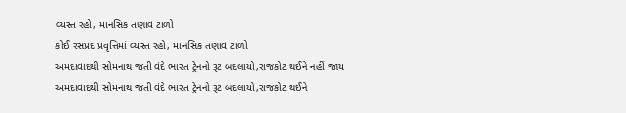વ્યસ્ત રહો, માનસિક તણાવ ટાળો
કોઈ રસપ્રદ પ્રવૃત્તિમાં વ્યસ્ત રહો, માનસિક તણાવ ટાળો
અમદાવાદથી સોમનાથ જતી વંદે ભારત ટ્રેનનો રૂટ બદલાયો,રાજકોટ થઈને નહીં જાય
અમદાવાદથી સોમનાથ જતી વંદે ભારત ટ્રેનનો રૂટ બદલાયો,રાજકોટ થઈને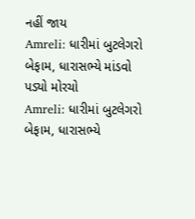નહીં જાય
Amreli: ધારીમાં બુટલેગરો બેફામ, ધારાસભ્યે માંડવો પડ્યો મોરચો
Amreli: ધારીમાં બુટલેગરો બેફામ, ધારાસભ્યે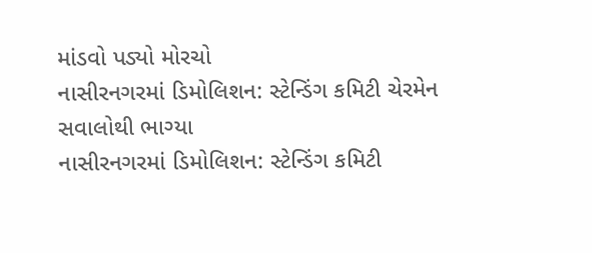માંડવો પડ્યો મોરચો
નાસીરનગરમાં ડિમોલિશન: સ્ટેન્ડિંગ કમિટી ચેરમેન સવાલોથી ભાગ્યા
નાસીરનગરમાં ડિમોલિશન: સ્ટેન્ડિંગ કમિટી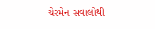ચેરમેન સવાલોથી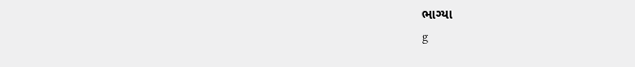ભાગ્યા
g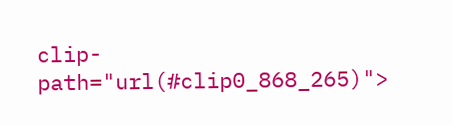clip-path="url(#clip0_868_265)">